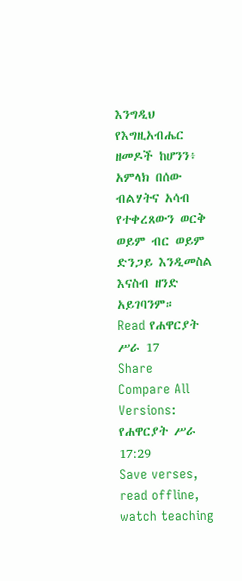እንግዲህ የእግዚአብሔር ዘመዶች ከሆንን፥ አምላክ በሰው ብልሃትና አሳብ የተቀረጸውን ወርቅ ወይም ብር ወይም ድንጋይ እንዲመስል እናስብ ዘንድ አይገባንም።
Read የሐዋርያት ሥራ 17
Share
Compare All Versions: የሐዋርያት ሥራ 17:29
Save verses, read offline, watch teaching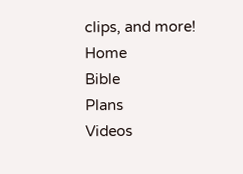clips, and more!
Home
Bible
Plans
Videos